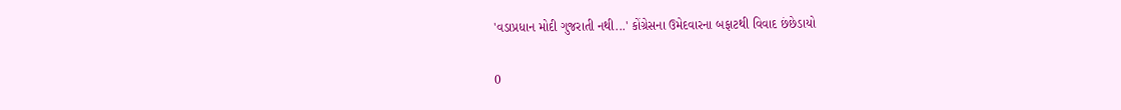'વડાપ્રધાન મોદી ગુજરાતી નથી...' કોંગ્રેસના ઉમેદવારના બફાટથી વિવાદ છંછેડાયો

0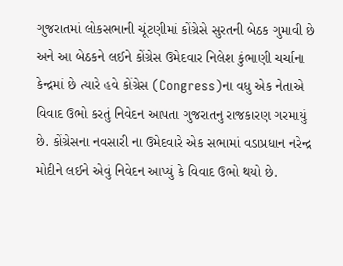ગુજરાતમાં લોકસભાની ચૂંટણીમાં કોંગ્રેસે સુરતની બેઠક ગુમાવી છે અને આ બેઠકને લઈને કોંગ્રેસ ઉમેદવાર નિલેશ કુંભાણી ચર્ચાના કેન્દ્રમાં છે ત્યારે હવે કોંગ્રેસ (Congress)ના વધુ એક નેતાએ વિવાદ ઉભો કરતું નિવેદન આપતા ગુજરાતનુ રાજકારણ ગરમાયું છે. કોંગ્રેસના નવસારી ના ઉમેદવારે એક સભામાં વડાપ્રધાન નરેન્દ્ર મોદીને લઈને એવું નિવેદન આપ્યું કે વિવાદ ઉભો થયો છે.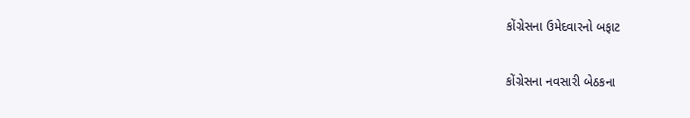કોંગ્રેસના ઉમેદવારનો બફાટ

કોંગ્રેસના નવસારી બેઠકના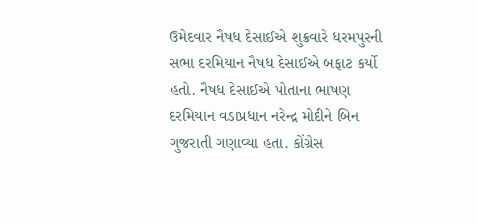ઉમેદવાર નૈષધ દેસાઈએ શુક્રવારે ધરમપુરની સભા દરમિયાન નૈષધ દેસાઈએ બફાટ કર્યો હતો. નૈષધ દેસાઈએ પોતાના ભાષણ દરમિયાન વડાપ્રધાન નરેન્દ્ર મોદીને બિન ગુજરાતી ગણાવ્યા હતા. કોંગ્રેસ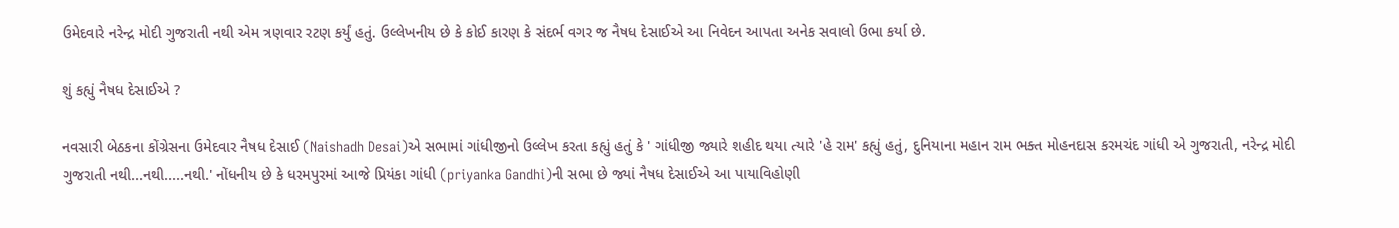ઉમેદવારે નરેન્દ્ર મોદી ગુજરાતી નથી એમ ત્રણવાર રટણ કર્યું હતું. ઉલ્લેખનીય છે કે કોઈ કારણ કે સંદર્ભ વગર જ નૈષધ દેસાઈએ આ નિવેદન આપતા અનેક સવાલો ઉભા કર્યા છે.

શું કહ્યું નૈષધ દેસાઈએ ?

નવસારી બેઠકના કોંગ્રેસના ઉમેદવાર નૈષધ દેસાઈ (Naishadh Desai)એ સભામાં ગાંધીજીનો ઉલ્લેખ કરતા કહ્યું હતું કે ' ગાંધીજી જ્યારે શહીદ થયા ત્યારે 'હે રામ' કહ્યું હતું, દુનિયાના મહાન રામ ભક્ત મોહનદાસ કરમચંદ ગાંધી એ ગુજરાતી, નરેન્દ્ર મોદી ગુજરાતી નથી...નથી.....નથી.' નોંધનીય છે કે ધરમપુરમાં આજે પ્રિયંકા ગાંધી (priyanka Gandhi)ની સભા છે જ્યાં નૈષધ દેસાઈએ આ પાયાવિહોણી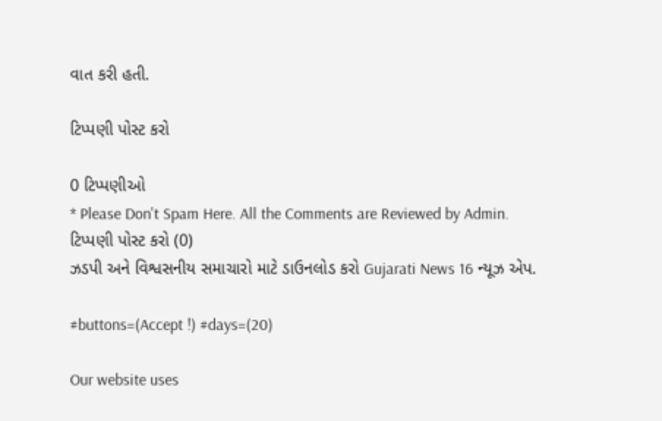વાત કરી હતી.

ટિપ્પણી પોસ્ટ કરો

0 ટિપ્પણીઓ
* Please Don't Spam Here. All the Comments are Reviewed by Admin.
ટિપ્પણી પોસ્ટ કરો (0)
ઝડપી અને વિશ્વસનીય સમાચારો માટે ડાઉનલોડ કરો Gujarati News 16 ન્યૂઝ એપ.

#buttons=(Accept !) #days=(20)

Our website uses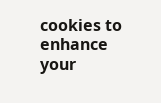cookies to enhance your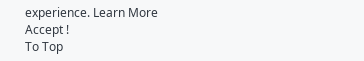experience. Learn More
Accept !
To Top